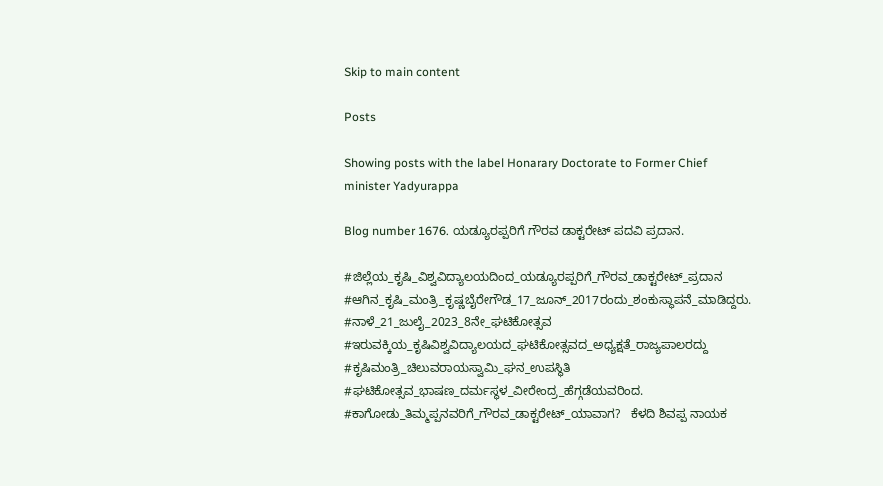Skip to main content

Posts

Showing posts with the label Honarary Doctorate to Former Chief minister Yadyurappa

Blog number 1676. ಯಡ್ಯೂರಪ್ಪರಿಗೆ ಗೌರವ ಡಾಕ್ಟರೇಟ್ ಪದವಿ ಪ್ರದಾನ.

#ಜಿಲ್ಲೆಯ_ಕೃಷಿ_ವಿಶ್ವವಿದ್ಯಾಲಯದಿಂದ_ಯಡ್ಯೂರಪ್ಪರಿಗೆ_ಗೌರವ_ಡಾಕ್ಟರೇಟ್_ಪ್ರದಾನ #ಆಗಿನ_ಕೃಷಿ_ಮಂತ್ರಿ_ಕೃಷ್ಣಬೈರೇಗೌಡ_17_ಜೂನ್_2017ರಂದು_ಶಂಕುಸ್ಥಾಪನೆ_ಮಾಡಿದ್ದರು. #ನಾಳೆ_21_ಜುಲೈ_2023_8ನೇ_ಘಟಿಕೋತ್ಸವ #ಇರುವಕ್ಕಿಯ_ಕೃಷಿವಿಶ್ವವಿದ್ಯಾಲಯದ_ಘಟಿಕೋತ್ಸವದ_ಅಧ್ಯಕ್ಷತೆ_ರಾಜ್ಯಪಾಲರದ್ದು #ಕೃಷಿಮಂತ್ರಿ_ಚಿಲುವರಾಯಸ್ವಾಮಿ_ಘನ_ಉಪಸ್ಥಿತಿ #ಘಟಿಕೋತ್ಸವ_ಭಾಷಣ_ದರ್ಮಸ್ಥಳ_ವೀರೇಂದ್ರ_ಹೆಗ್ಗಡೆಯವರಿಂದ. #ಕಾಗೋಡು_ತಿಮ್ಮಪ್ಪನವರಿಗೆ_ಗೌರವ_ಡಾಕ್ಟರೇಟ್_ಯಾವಾಗ?   ಕೆಳದಿ ಶಿವಪ್ಪ ನಾಯಕ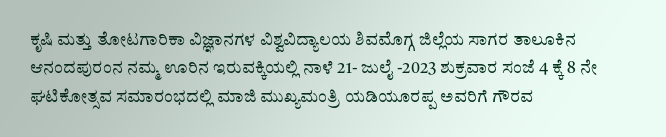ಕೃಷಿ ಮತ್ತು ತೋಟಗಾರಿಕಾ ವಿಜ್ಞಾನಗಳ ವಿಶ್ವವಿದ್ಯಾಲಯ ಶಿವಮೊಗ್ಗ ಜಿಲ್ಲೆಯ ಸಾಗರ ತಾಲೂಕಿನ ಆನಂದಪುರಂನ ನಮ್ಮ ಊರಿನ ಇರುವಕ್ಕಿಯಲ್ಲಿ ನಾಳೆ 21- ಜುಲೈ -2023 ಶುಕ್ರವಾರ ಸಂಜೆ 4 ಕ್ಕೆ 8 ನೇ ಘಟಿಕೋತ್ಸವ ಸಮಾರಂಭದಲ್ಲಿ ಮಾಜಿ ಮುಖ್ಯಮಂತ್ರಿ ಯಡಿಯೂರಪ್ಪ ಅವರಿಗೆ ಗೌರವ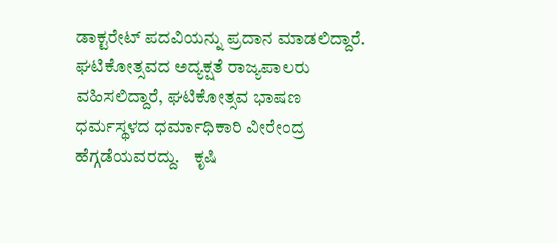ಡಾಕ್ಟರೇಟ್ ಪದವಿಯನ್ನು ಪ್ರದಾನ ಮಾಡಲಿದ್ದಾರೆ.   ಘಟಿಕೋತ್ಸವದ ಅದ್ಯಕ್ಷತೆ ರಾಜ್ಯಪಾಲರು ವಹಿಸಲಿದ್ದಾರೆ, ಘಟಿಕೋತ್ಸವ ಭಾಷಣ ಧರ್ಮಸ್ಥಳದ ಧರ್ಮಾಧಿಕಾರಿ ವೀರೇಂದ್ರ ಹೆಗ್ಗಡೆಯವರದ್ದು.    ಕೃಷಿ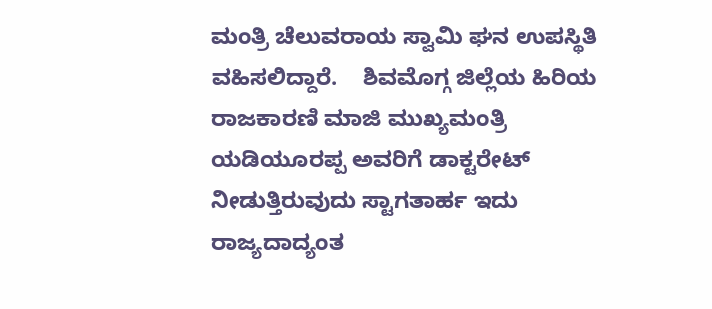ಮಂತ್ರಿ ಚೆಲುವರಾಯ ಸ್ವಾಮಿ ಘನ ಉಪಸ್ಥಿತಿ ವಹಿಸಲಿದ್ದಾರೆ.    ಶಿವಮೊಗ್ಗ ಜಿಲ್ಲೆಯ ಹಿರಿಯ ರಾಜಕಾರಣಿ ಮಾಜಿ ಮುಖ್ಯಮಂತ್ರಿ ಯಡಿಯೂರಪ್ಪ ಅವರಿಗೆ ಡಾಕ್ಟರೇಟ್ ನೀಡುತ್ತಿರುವುದು ಸ್ಟಾಗತಾರ್ಹ ಇದು ರಾಜ್ಯದಾದ್ಯಂತ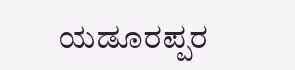ಯಡೂರಪ್ಪರ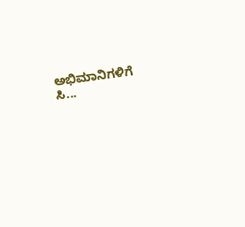ಅಭಿಮಾನಿಗಳಿಗೆ ಸಿ...